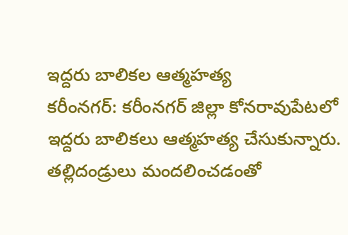ఇద్దరు బాలికల ఆత్మహత్య
కరీంనగర్: కరీంనగర్ జిల్లా కోనరావుపేటలో ఇద్దరు బాలికలు ఆత్మహత్య చేసుకున్నారు. తల్లిదండ్రులు మందలించడంతో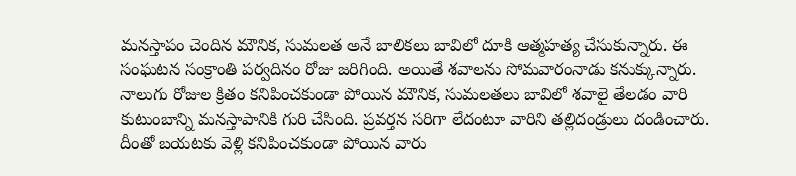మనస్తాపం చెందిన మౌనిక, సుమలత అనే బాలికలు బావిలో దూకి ఆత్మహత్య చేసుకున్నారు. ఈ సంఘటన సంక్రాంతి పర్వదినం రోజు జరిగింది. అయితే శవాలను సోమవారంనాడు కనుక్కున్నారు. నాలుగు రోజుల క్రితం కనిపించకుండా పోయిన మౌనిక, సుమలతలు బావిలో శవాలై తేలడం వారి కుటుంబాన్ని మనస్తాపానికి గురి చేసింది. ప్రవర్తన సరిగా లేదంటూ వారిని తల్లిదండ్రులు దండించారు. దీంతో బయటకు వెళ్లి కనిపించకుండా పోయిన వారు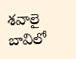శవాలై బావిలో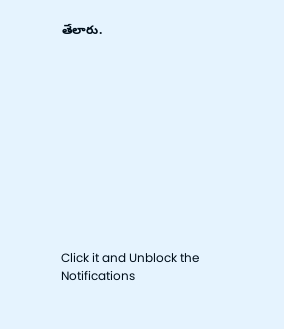తేలారు.












Click it and Unblock the Notifications